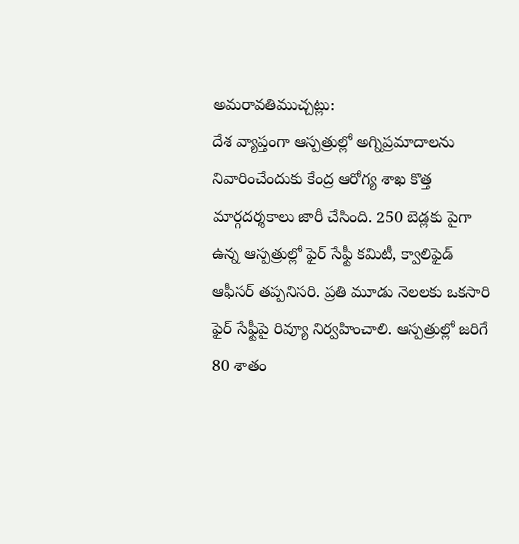అమరావతిముచ్చట్లు:
దేశ వ్యాప్తంగా ఆస్పత్రుల్లో అగ్నిప్రమాదాలను నివారించేందుకు కేంద్ర ఆరోగ్య శాఖ కొత్త మార్గదర్శకాలు జారీ చేసింది. 250 బెడ్లకు పైగా ఉన్న ఆస్పత్రుల్లో ఫైర్ సేఫ్టీ కమిటీ, క్వాలిఫైడ్ ఆఫీసర్ తప్పనిసరి. ప్రతి మూడు నెలలకు ఒకసారి ఫైర్ సేఫ్టీపై రివ్యూ నిర్వహించాలి. ఆస్పత్రుల్లో జరిగే 80 శాతం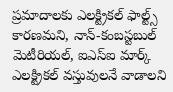ప్రమాదాలకు ఎలక్ట్రికల్ ఫాల్ట్స్ కారణమని, నాన్-కంబస్టబుల్ మెటీరియల్, ఐఎస్ఐ మార్క్ ఎలక్ట్రికల్ వస్తువులనే వాడాలని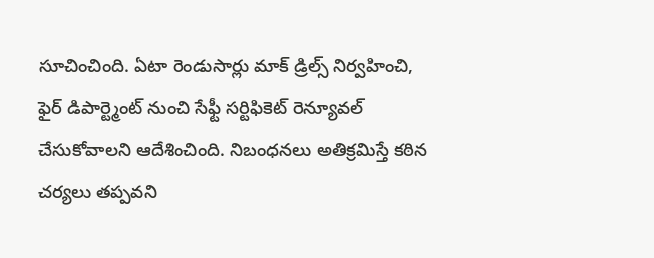సూచించింది. ఏటా రెండుసార్లు మాక్ డ్రిల్స్ నిర్వహించి, ఫైర్ డిపార్ట్మెంట్ నుంచి సేఫ్టీ సర్టిఫికెట్ రెన్యూవల్ చేసుకోవాలని ఆదేశించింది. నిబంధనలు అతిక్రమిస్తే కఠిన చర్యలు తప్పవని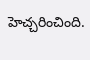హెచ్చరించింది.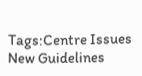Tags:Centre Issues New Guidelines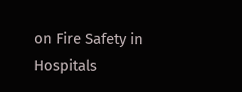on Fire Safety in Hospitals